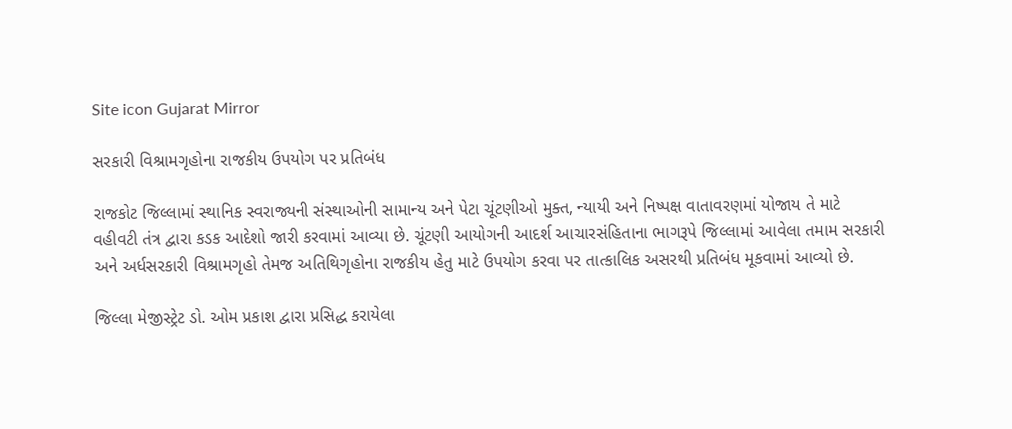Site icon Gujarat Mirror

સરકારી વિશ્રામગૃહોના રાજકીય ઉપયોગ પર પ્રતિબંધ

રાજકોટ જિલ્લામાં સ્થાનિક સ્વરાજ્યની સંસ્થાઓની સામાન્ય અને પેટા ચૂંટણીઓ મુક્ત, ન્યાયી અને નિષ્પક્ષ વાતાવરણમાં યોજાય તે માટે વહીવટી તંત્ર દ્વારા કડક આદેશો જારી કરવામાં આવ્યા છે. ચૂંટણી આયોગની આદર્શ આચારસંહિતાના ભાગરૂપે જિલ્લામાં આવેલા તમામ સરકારી અને અર્ધસરકારી વિશ્રામગૃહો તેમજ અતિથિગૃહોના રાજકીય હેતુ માટે ઉપયોગ કરવા પર તાત્કાલિક અસરથી પ્રતિબંધ મૂકવામાં આવ્યો છે.

જિલ્લા મેજીસ્ટ્રેટ ડો. ઓમ પ્રકાશ દ્વારા પ્રસિદ્ધ કરાયેલા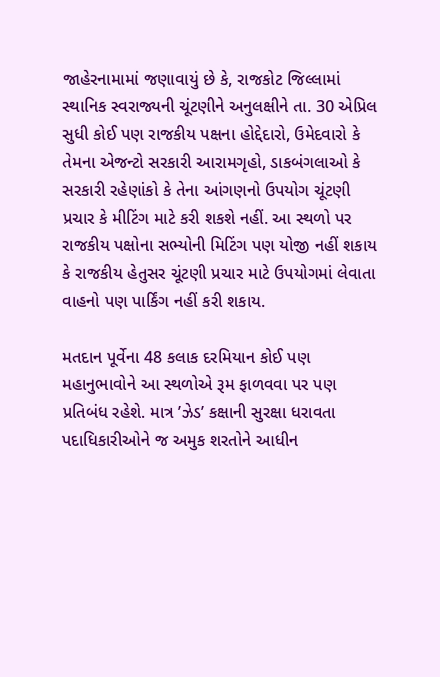જાહેરનામામાં જણાવાયું છે કે, રાજકોટ જિલ્લામાં સ્થાનિક સ્વરાજ્યની ચૂંટણીને અનુલક્ષીને તા. 30 એપ્રિલ સુધી કોઈ પણ રાજકીય પક્ષના હોદ્દેદારો, ઉમેદવારો કે તેમના એજન્ટો સરકારી આરામગૃહો, ડાકબંગલાઓ કે સરકારી રહેણાંકો કે તેના આંગણનો ઉપયોગ ચૂંટણી પ્રચાર કે મીટિંગ માટે કરી શકશે નહીં. આ સ્થળો પર રાજકીય પક્ષોના સભ્યોની મિટિંગ પણ યોજી નહીં શકાય કે રાજકીય હેતુસર ચૂંટણી પ્રચાર માટે ઉપયોગમાં લેવાતા વાહનો પણ પાર્કિંગ નહીં કરી શકાય.

મતદાન પૂર્વેના 48 કલાક દરમિયાન કોઈ પણ મહાનુભાવોને આ સ્થળોએ રૂમ ફાળવવા પર પણ પ્રતિબંધ રહેશે. માત્ર ’ઝેડ’ કક્ષાની સુરક્ષા ધરાવતા પદાધિકારીઓને જ અમુક શરતોને આધીન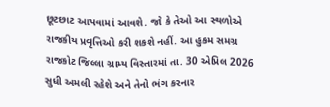છૂટછાટ આપવામાં આવશે. જો કે તેઓ આ સ્થળોએ રાજકીય પ્રવૃત્તિઓ કરી શકશે નહીં. આ હુકમ સમગ્ર રાજકોટ જિલ્લા ગ્રામ્ય વિસ્તારમાં તા. 30 એપ્રિલ 2026 સુધી અમલી રહેશે અને તેનો ભંગ કરનાર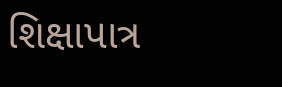શિક્ષાપાત્ર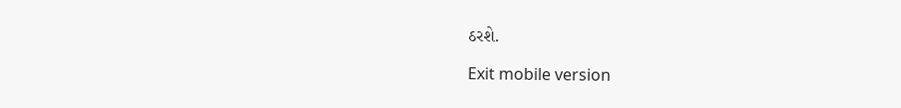ઠરશે.

Exit mobile version